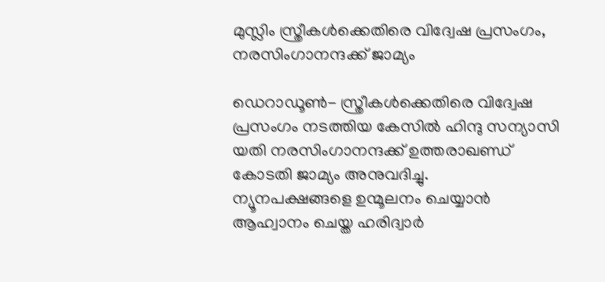മുസ്ലിം സ്ത്രീകള്‍ക്കെതിരെ വിദ്വേഷ പ്രസംഗം, നരസിംഗാനന്ദക്ക് ജാമ്യം

ഡെറാഡൂണ്‍- സ്ത്രീകള്‍ക്കെതിരെ വിദ്വേഷ പ്രസംഗം നടത്തിയ കേസില്‍ ഹിന്ദു സന്യാസി യതി നരസിംഗാനന്ദക്ക് ഉത്തരാഖണ്ഡ് കോടതി ജാമ്യം അനുവദിച്ചു.
ന്യൂനപക്ഷങ്ങളെ ഉന്മൂലനം ചെയ്യാന്‍ ആഹ്വാനം ചെയ്ത ഹരിദ്വാര്‍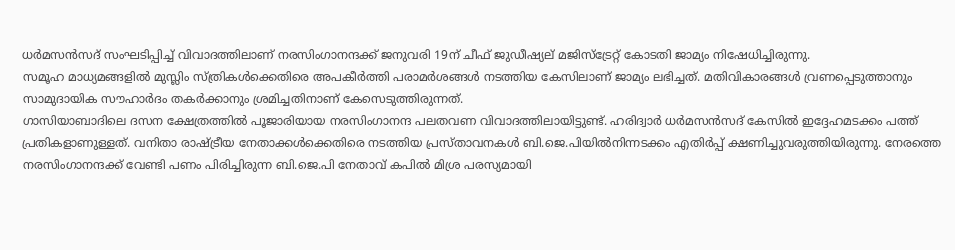ധര്‍മസന്‍സദ് സംഘടിപ്പിച്ച് വിവാദത്തിലാണ് നരസിംഗാനന്ദക്ക് ജനുവരി 19ന് ചീഫ് ജുഡീഷ്യല് മജിസ്‌ട്രേറ്റ് കോടതി ജാമ്യം നിഷേധിച്ചിരുന്നു.
സമൂഹ മാധ്യമങ്ങളില്‍ മുസ്ലിം സ്ത്രികള്‍ക്കെതിരെ അപകീര്‍ത്തി പരാമര്‍ശങ്ങള്‍ നടത്തിയ കേസിലാണ് ജാമ്യം ലഭിച്ചത്. മതിവികാരങ്ങള്‍ വ്രണപ്പെടുത്താനും സാമുദായിക സൗഹാര്‍ദം തകര്‍ക്കാനും ശ്രമിച്ചതിനാണ് കേസെടുത്തിരുന്നത്.
ഗാസിയാബാദിലെ ദസന ക്ഷേത്രത്തില്‍ പൂജാരിയായ നരസിംഗാനന്ദ പലതവണ വിവാദത്തിലായിട്ടുണ്ട്. ഹരിദ്വാര്‍ ധര്‍മസന്‍സദ് കേസില്‍ ഇദ്ദേഹമടക്കം പത്ത് പ്രതികളാണുള്ളത്. വനിതാ രാഷ്ട്രീയ നേതാക്കള്‍ക്കെതിരെ നടത്തിയ പ്രസ്താവനകള്‍ ബി.ജെ.പിയില്‍നിന്നടക്കം എതിര്‍പ്പ് ക്ഷണിച്ചുവരുത്തിയിരുന്നു. നേരത്തെ നരസിംഗാനന്ദക്ക് വേണ്ടി പണം പിരിച്ചിരുന്ന ബി.ജെ.പി നേതാവ് കപില്‍ മിശ്ര പരസ്യമായി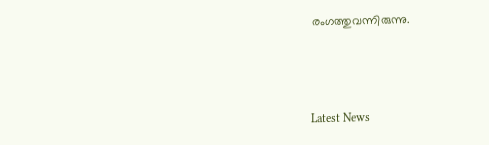രംഗത്തുവന്നിരുന്നു.



Latest News